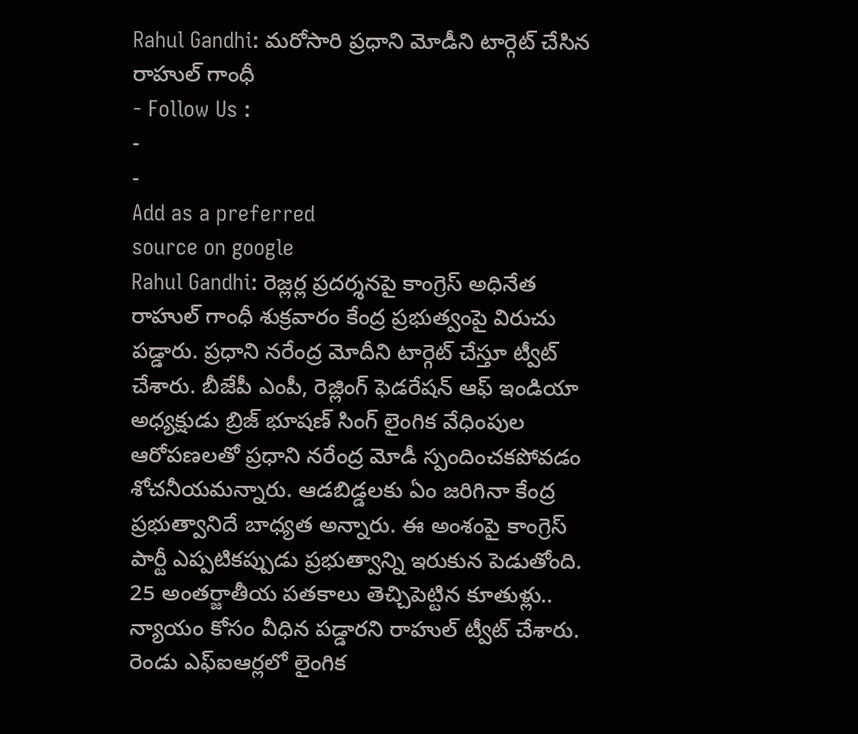Rahul Gandhi: మరోసారి ప్రధాని మోడీని టార్గెట్ చేసిన రాహుల్ గాంధీ
- Follow Us :
-
-
Add as a preferred
source on google
Rahul Gandhi: రెజ్లర్ల ప్రదర్శనపై కాంగ్రెస్ అధినేత రాహుల్ గాంధీ శుక్రవారం కేంద్ర ప్రభుత్వంపై విరుచు పడ్డారు. ప్రధాని నరేంద్ర మోదీని టార్గెట్ చేస్తూ ట్వీట్ చేశారు. బీజేపీ ఎంపీ, రెజ్లింగ్ ఫెడరేషన్ ఆఫ్ ఇండియా అధ్యక్షుడు బ్రిజ్ భూషణ్ సింగ్ లైంగిక వేధింపుల ఆరోపణలతో ప్రధాని నరేంద్ర మోడీ స్పందించకపోవడం శోచనీయమన్నారు. ఆడబిడ్డలకు ఏం జరిగినా కేంద్ర ప్రభుత్వానిదే బాధ్యత అన్నారు. ఈ అంశంపై కాంగ్రెస్ పార్టీ ఎప్పటికప్పుడు ప్రభుత్వాన్ని ఇరుకున పెడుతోంది.
25 అంతర్జాతీయ పతకాలు తెచ్చిపెట్టిన కూతుళ్లు.. న్యాయం కోసం వీధిన పడ్డారని రాహుల్ ట్వీట్ చేశారు. రెండు ఎఫ్ఐఆర్లలో లైంగిక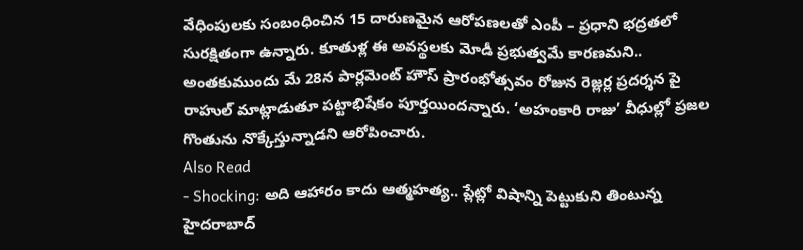వేధింపులకు సంబంధించిన 15 దారుణమైన ఆరోపణలతో ఎంపీ – ప్రధాని భద్రతలో సురక్షితంగా ఉన్నారు. కూతుళ్ల ఈ అవస్థలకు మోడీ ప్రభుత్వమే కారణమని.. అంతకుముందు మే 28న పార్లమెంట్ హౌస్ ప్రారంభోత్సవం రోజున రెజ్లర్ల ప్రదర్శన పై రాహుల్ మాట్లాడుతూ పట్టాభిషేకం పూర్తయిందన్నారు. ‘అహంకారి రాజు’ వీధుల్లో ప్రజల గొంతును నొక్కేస్తున్నాడని ఆరోపించారు.
Also Read
- Shocking: అది ఆహారం కాదు ఆత్మహత్య.. ప్లేట్లో విషాన్ని పెట్టుకుని తింటున్న హైదరాబాద్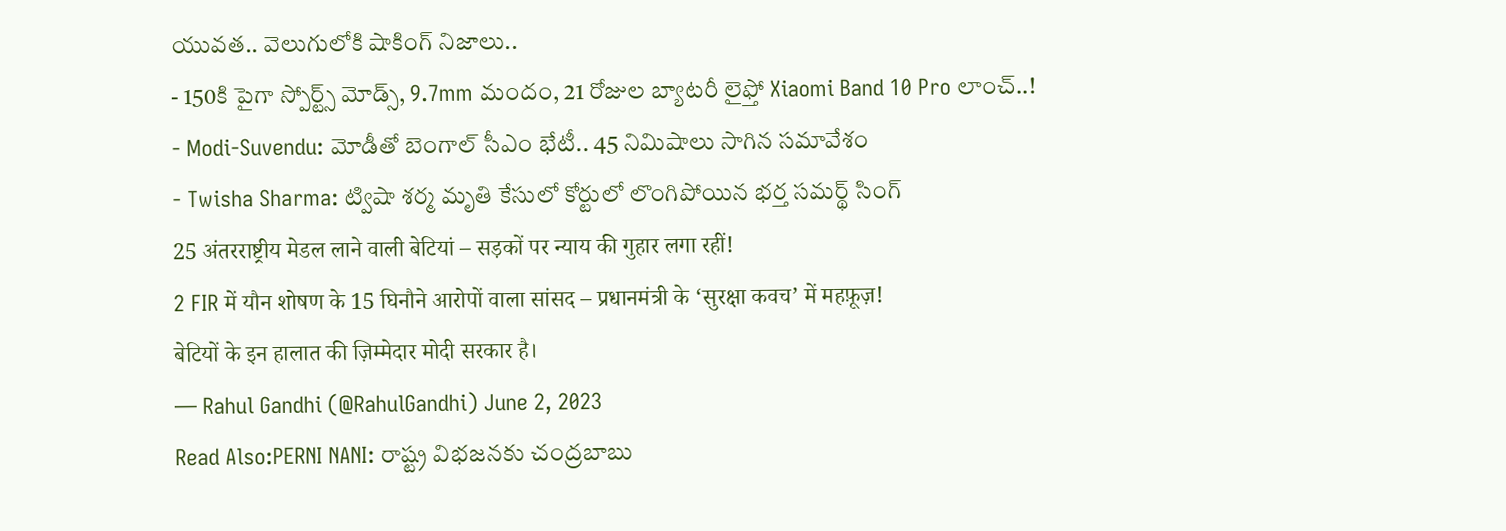యువత.. వెలుగులోకి షాకింగ్ నిజాలు..
- 150కి పైగా స్పోర్ట్స్ మోడ్స్, 9.7mm మందం, 21 రోజుల బ్యాటరీ లైఫ్తో Xiaomi Band 10 Pro లాంచ్..!
- Modi-Suvendu: మోడీతో బెంగాల్ సీఎం భేటీ.. 45 నిమిషాలు సాగిన సమావేశం
- Twisha Sharma: ట్విషా శర్మ మృతి కేసులో కోర్టులో లొంగిపోయిన భర్త సమర్థ్ సింగ్
25 अंतरराष्ट्रीय मेडल लाने वाली बेटियां – सड़कों पर न्याय की गुहार लगा रहीं!
2 FIR में यौन शोषण के 15 घिनौने आरोपों वाला सांसद – प्रधानमंत्री के ‘सुरक्षा कवच’ में महफ़ूज़!
बेटियों के इन हालात की ज़िम्मेदार मोदी सरकार है।
— Rahul Gandhi (@RahulGandhi) June 2, 2023
Read Also:PERNI NANI: రాష్ట్ర విభజనకు చంద్రబాబు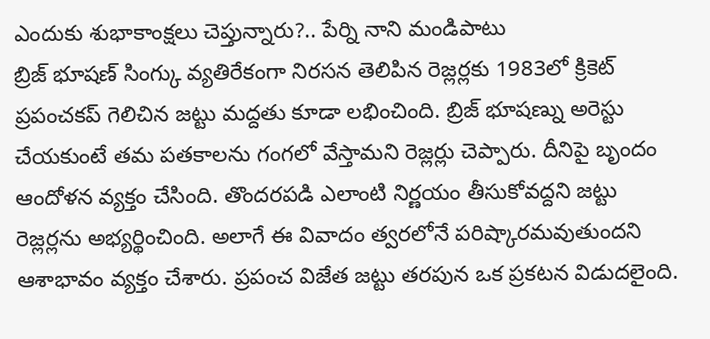ఎందుకు శుభాకాంక్షలు చెప్తున్నారు?.. పేర్ని నాని మండిపాటు
బ్రిజ్ భూషణ్ సింగ్కు వ్యతిరేకంగా నిరసన తెలిపిన రెజ్లర్లకు 1983లో క్రికెట్ ప్రపంచకప్ గెలిచిన జట్టు మద్దతు కూడా లభించింది. బ్రిజ్ భూషణ్ను అరెస్టు చేయకుంటే తమ పతకాలను గంగలో వేస్తామని రెజ్లర్లు చెప్పారు. దీనిపై బృందం ఆందోళన వ్యక్తం చేసింది. తొందరపడి ఎలాంటి నిర్ణయం తీసుకోవద్దని జట్టు రెజ్లర్లను అభ్యర్థించింది. అలాగే ఈ వివాదం త్వరలోనే పరిష్కారమవుతుందని ఆశాభావం వ్యక్తం చేశారు. ప్రపంచ విజేత జట్టు తరపున ఒక ప్రకటన విడుదలైంది.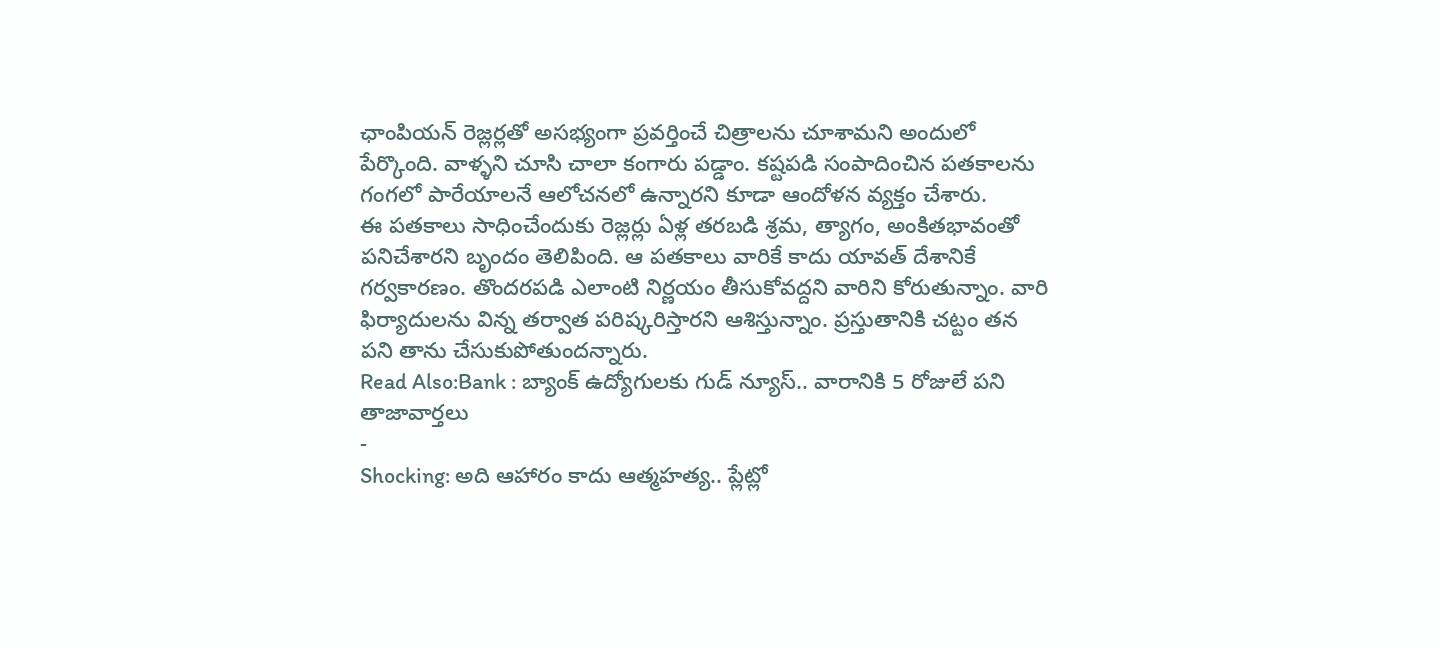ఛాంపియన్ రెజ్లర్లతో అసభ్యంగా ప్రవర్తించే చిత్రాలను చూశామని అందులో పేర్కొంది. వాళ్ళని చూసి చాలా కంగారు పడ్డాం. కష్టపడి సంపాదించిన పతకాలను గంగలో పారేయాలనే ఆలోచనలో ఉన్నారని కూడా ఆందోళన వ్యక్తం చేశారు.
ఈ పతకాలు సాధించేందుకు రెజ్లర్లు ఏళ్ల తరబడి శ్రమ, త్యాగం, అంకితభావంతో పనిచేశారని బృందం తెలిపింది. ఆ పతకాలు వారికే కాదు యావత్ దేశానికే గర్వకారణం. తొందరపడి ఎలాంటి నిర్ణయం తీసుకోవద్దని వారిని కోరుతున్నాం. వారి ఫిర్యాదులను విన్న తర్వాత పరిష్కరిస్తారని ఆశిస్తున్నాం. ప్రస్తుతానికి చట్టం తన పని తాను చేసుకుపోతుందన్నారు.
Read Also:Bank : బ్యాంక్ ఉద్యోగులకు గుడ్ న్యూస్.. వారానికి 5 రోజులే పని
తాజావార్తలు
-
Shocking: అది ఆహారం కాదు ఆత్మహత్య.. ప్లేట్లో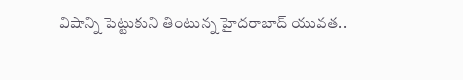విషాన్ని పెట్టుకుని తింటున్న హైదరాబాద్ యువత..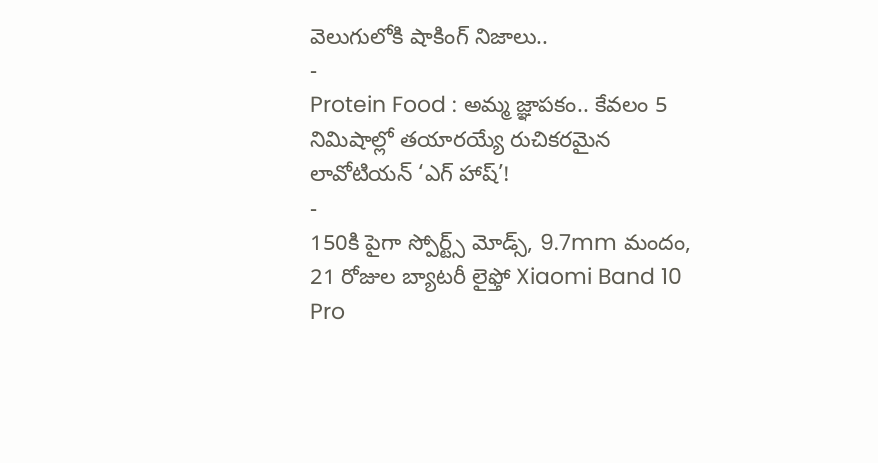వెలుగులోకి షాకింగ్ నిజాలు..
-
Protein Food : అమ్మ జ్ఞాపకం.. కేవలం 5 నిమిషాల్లో తయారయ్యే రుచికరమైన లావోటియన్ ‘ఎగ్ హాష్’!
-
150కి పైగా స్పోర్ట్స్ మోడ్స్, 9.7mm మందం, 21 రోజుల బ్యాటరీ లైఫ్తో Xiaomi Band 10 Pro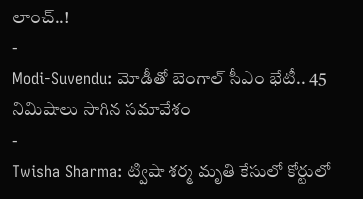లాంచ్..!
-
Modi-Suvendu: మోడీతో బెంగాల్ సీఎం భేటీ.. 45 నిమిషాలు సాగిన సమావేశం
-
Twisha Sharma: ట్విషా శర్మ మృతి కేసులో కోర్టులో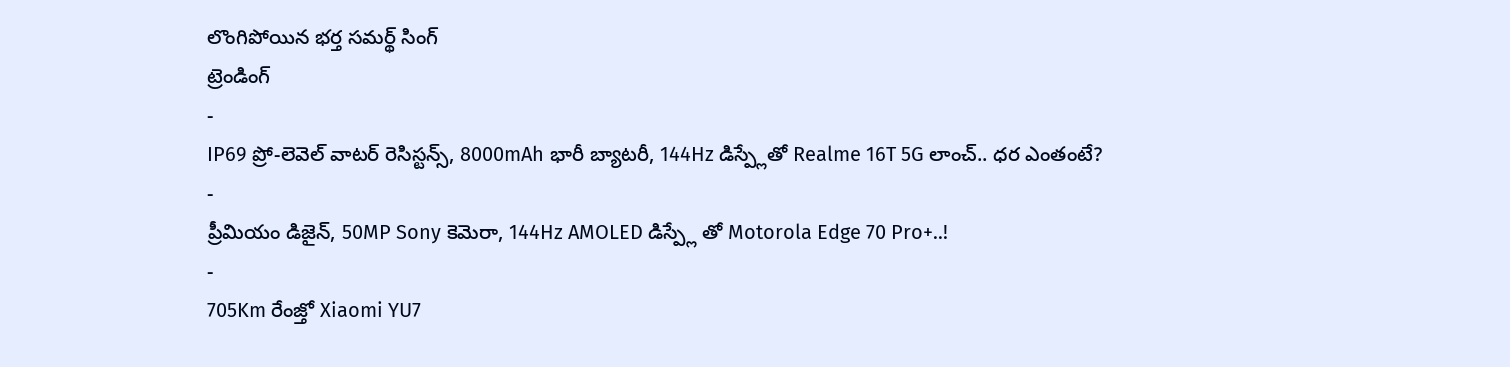లొంగిపోయిన భర్త సమర్థ్ సింగ్
ట్రెండింగ్
-
IP69 ప్రో-లెవెల్ వాటర్ రెసిస్టన్స్, 8000mAh భారీ బ్యాటరీ, 144Hz డిస్ప్లేతో Realme 16T 5G లాంచ్.. ధర ఎంతంటే?
-
ప్రీమియం డిజైన్, 50MP Sony కెమెరా, 144Hz AMOLED డిస్ప్లే తో Motorola Edge 70 Pro+..!
-
705Km రేంజ్తో Xiaomi YU7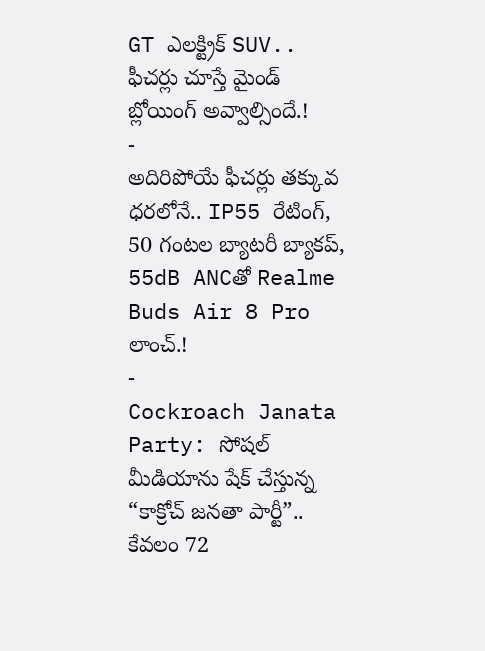GT ఎలక్ట్రిక్ SUV.. ఫీచర్లు చూస్తే మైండ్ బ్లోయింగ్ అవ్వాల్సిందే.!
-
అదిరిపోయే ఫీచర్లు తక్కువ ధరలోనే.. IP55 రేటింగ్, 50 గంటల బ్యాటరీ బ్యాకప్, 55dB ANCతో Realme Buds Air 8 Pro లాంచ్.!
-
Cockroach Janata Party: సోషల్ మీడియాను షేక్ చేస్తున్న “కాక్రోచ్ జనతా పార్టీ”.. కేవలం 72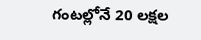గంటల్లోనే 20 లక్షల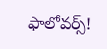ఫాలోవర్స్!